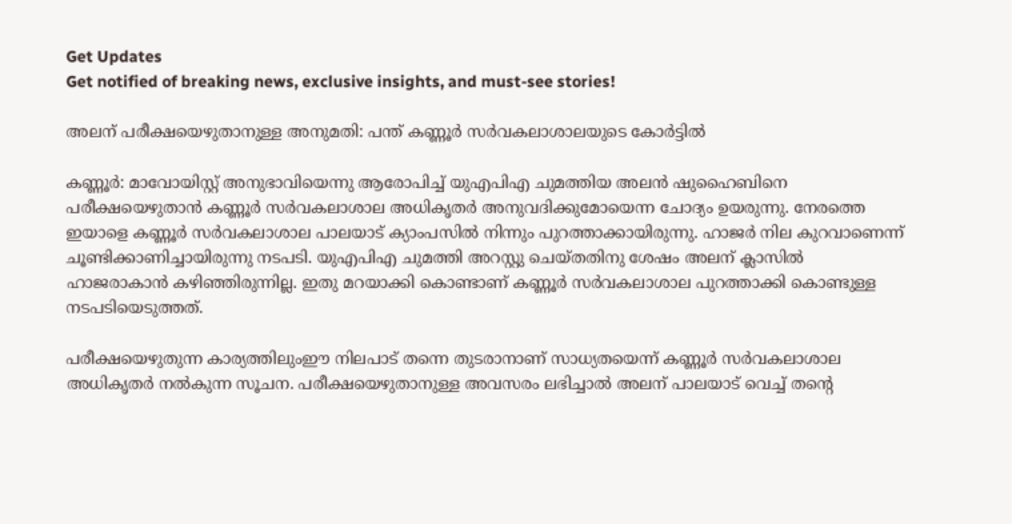Get Updates
Get notified of breaking news, exclusive insights, and must-see stories!

അലന് പരീക്ഷയെഴുതാനുള്ള അനുമതി: പന്ത് കണ്ണൂർ സർവകലാശാലയുടെ കോർട്ടിൽ

കണ്ണൂർ: മാവോയിസ്റ്റ് അനുഭാവിയെന്നു ആരോപിച്ച് യുഎപിഎ ചുമത്തിയ അലൻ ഷുഹൈബിനെ പരീക്ഷയെഴുതാൻ കണ്ണൂർ സർവകലാശാല അധികൃതർ അനുവദിക്കുമോയെന്ന ചോദ്യം ഉയരുന്നു. നേരത്തെ ഇയാളെ കണ്ണൂർ സർവകലാശാല പാലയാട് ക്യാംപസിൽ നിന്നും പുറത്താക്കായിരുന്നു. ഹാജർ നില കുറവാണെന്ന് ചൂണ്ടിക്കാണിച്ചായിരുന്നു നടപടി. യുഎപിഎ ചുമത്തി അറസ്റ്റു ചെയ്തതിനു ശേഷം അലന് ക്ലാസിൽ ഹാജരാകാൻ കഴിഞ്ഞിരുന്നില്ല. ഇതു മറയാക്കി കൊണ്ടാണ് കണ്ണൂർ സർവകലാശാല പുറത്താക്കി കൊണ്ടുള്ള നടപടിയെടുത്തത്.

പരീക്ഷയെഴുതുന്ന കാര്യത്തിലുംഈ നിലപാട് തന്നെ തുടരാനാണ് സാധ്യതയെന്ന് കണ്ണൂർ സർവകലാശാല അധികൃതർ നൽകുന്ന സൂചന. പരീക്ഷയെഴുതാനുള്ള അവസരം ലഭിച്ചാൽ അലന് പാലയാട് വെച്ച് തന്റെ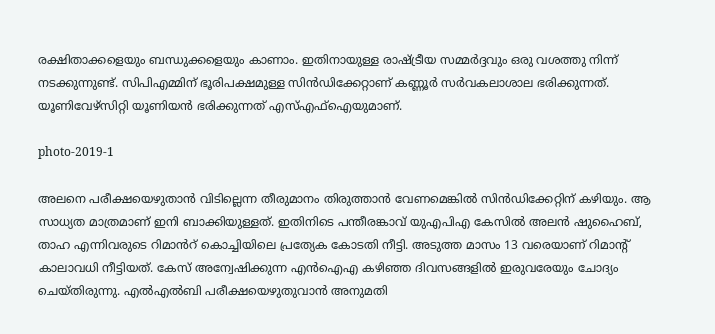രക്ഷിതാക്കളെയും ബന്ധുക്കളെയും കാണാം. ഇതിനായുള്ള രാഷ്ട്രീയ സമ്മർദ്ദവും ഒരു വശത്തു നിന്ന് നടക്കുന്നുണ്ട്. സിപിഎമ്മിന് ഭൂരിപക്ഷമുള്ള സിൻഡിക്കേറ്റാണ് കണ്ണൂർ സർവകലാശാല ഭരിക്കുന്നത്. യൂണിവേഴ്സിറ്റി യൂണിയൻ ഭരിക്കുന്നത് എസ്എഫ്ഐയുമാണ്.

photo-2019-1

അലനെ പരീക്ഷയെഴുതാൻ വിടില്ലെന്ന തീരുമാനം തിരുത്താൻ വേണമെങ്കിൽ സിൻഡിക്കേറ്റിന് കഴിയും. ആ സാധ്യത മാത്രമാണ് ഇനി ബാക്കിയുള്ളത്. ഇതിനിടെ പന്തീരങ്കാവ് യുഎപിഎ കേസിൽ അലന്‍ ഷുഹൈബ്, താഹ എന്നിവരുടെ റിമാൻറ്‌ കൊച്ചിയിലെ പ്രത്യേക കോടതി നീട്ടി. അടുത്ത മാസം 13 വരെയാണ് റിമാന്‍റ് കാലാവധി നീട്ടിയത്. കേസ് അന്വേഷിക്കുന്ന എൻഐഎ കഴിഞ്ഞ ദിവസങ്ങളില്‍ ഇരുവരേയും ചോദ്യം ചെയ്തിരുന്നു. എല്‍എല്‍ബി പരീക്ഷയെഴുതുവാന്‍ അനുമതി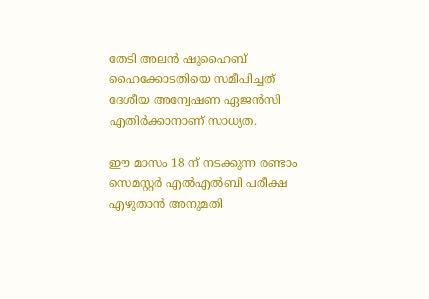തേടി അലൻ ഷുഹൈബ്‌ ഹൈക്കോടതിയെ സമീപിച്ചത് ദേശീയ അന്വേഷണ ഏജൻസി എതിർക്കാനാണ് സാധ്യത.

ഈ മാസം 18 ന് നടക്കുന്ന രണ്ടാം സെമസ്റ്റർ എൽഎൽബി പരീക്ഷ എഴുതാൻ അനുമതി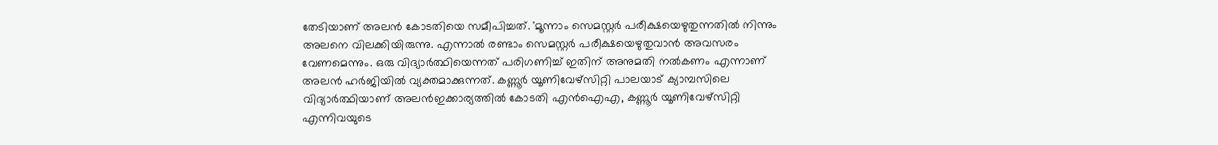തേടിയാണ് അലന്‍ കോടതിയെ സമീപിച്ചത്. 'മൂന്നാം സെമസ്റ്റര്‍ പരീക്ഷയെഴുതുന്നതില്‍ നിന്നും അലനെ വിലക്കിയിരുന്നു. എന്നാല്‍ രണ്ടാം സെമസ്റ്റര്‍ പരീക്ഷയെഴുതുവാന്‍ അവസരം വേണമെന്നും. ഒരു വിദ്യാര്‍ത്ഥിയെന്നത് പരിഗണിച്ച് ഇതിന് അനുമതി നല്‍കണം എന്നാണ് അലന്‍ ഹര്‍ജിയില്‍ വ്യക്തമാക്കുന്നത്. കണ്ണൂർ യൂണിവേഴ്സിറ്റി പാലയാട് ക്യാമ്പസിലെ വിദ്യാര്‍ത്ഥിയാണ് അലന്‍ഇക്കാര്യത്തിൽ കോടതി എൻഐഎ, കണ്ണൂർ യൂണിവേഴ്‌സിറ്റി എന്നിവയുടെ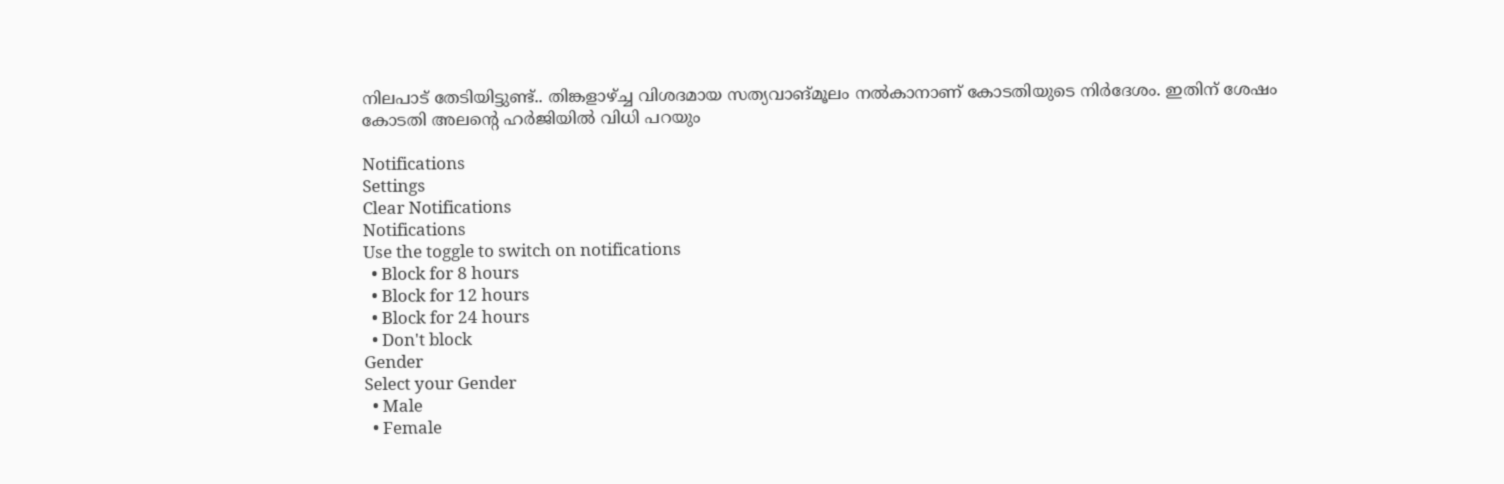നിലപാട്‌ തേടിയിട്ടുണ്ട്.. തിങ്കളാഴ്ച്ച വിശദമായ സത്യവാങ്‌മൂലം നൽകാനാണ് കോടതിയുടെ നിർദേശം. ഇതിന് ശേഷം കോടതി അലന്‍റെ ഹര്‍ജിയില്‍ വിധി പറയും

Notifications
Settings
Clear Notifications
Notifications
Use the toggle to switch on notifications
  • Block for 8 hours
  • Block for 12 hours
  • Block for 24 hours
  • Don't block
Gender
Select your Gender
  • Male
  • Female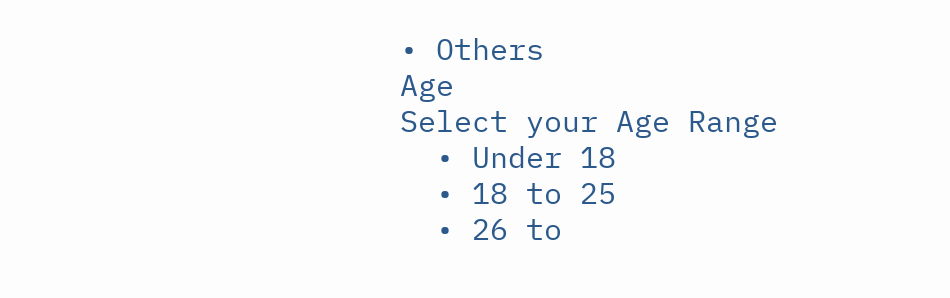• Others
Age
Select your Age Range
  • Under 18
  • 18 to 25
  • 26 to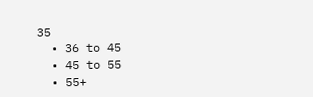35
  • 36 to 45
  • 45 to 55
  • 55+